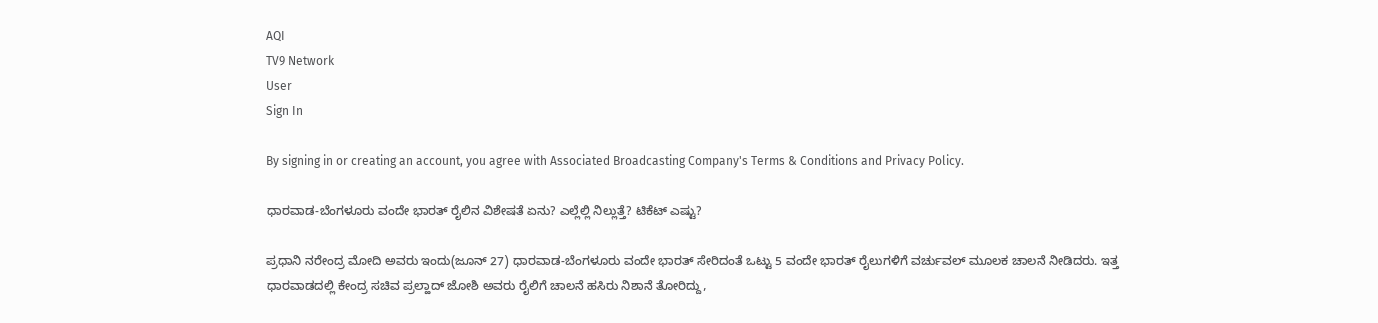AQI
TV9 Network
User
Sign In

By signing in or creating an account, you agree with Associated Broadcasting Company's Terms & Conditions and Privacy Policy.

ಧಾರವಾಡ-ಬೆಂಗಳೂರು ವಂದೇ ಭಾರತ್ ರೈಲಿನ ವಿಶೇಷತೆ ಏನು? ಎಲ್ಲೆಲ್ಲಿ ನಿಲ್ಲುತ್ತೆ? ಟಿಕೆಟ್ ಎಷ್ಟು?

ಪ್ರಧಾನಿ ನರೇಂದ್ರ ಮೋದಿ ಅವರು ಇಂದು(ಜೂನ್ 27) ಧಾರವಾಡ-ಬೆಂಗಳೂರು ವಂದೇ ಭಾರತ್ ಸೇರಿದಂತೆ ಒಟ್ಟು 5 ವಂದೇ ಭಾರತ್ ರೈಲುಗಳಿಗೆ ವರ್ಚುವಲ್ ಮೂಲಕ ಚಾಲನೆ ನೀಡಿದರು. ಇತ್ತ ಧಾರವಾಡದಲ್ಲಿ ಕೇಂದ್ರ ಸಚಿವ ಪ್ರಲ್ಹಾದ್ ಜೋಶಿ ಅವರು ರೈಲಿಗೆ ಚಾಲನೆ ಹಸಿರು ನಿಶಾನೆ ತೋರಿದ್ದು,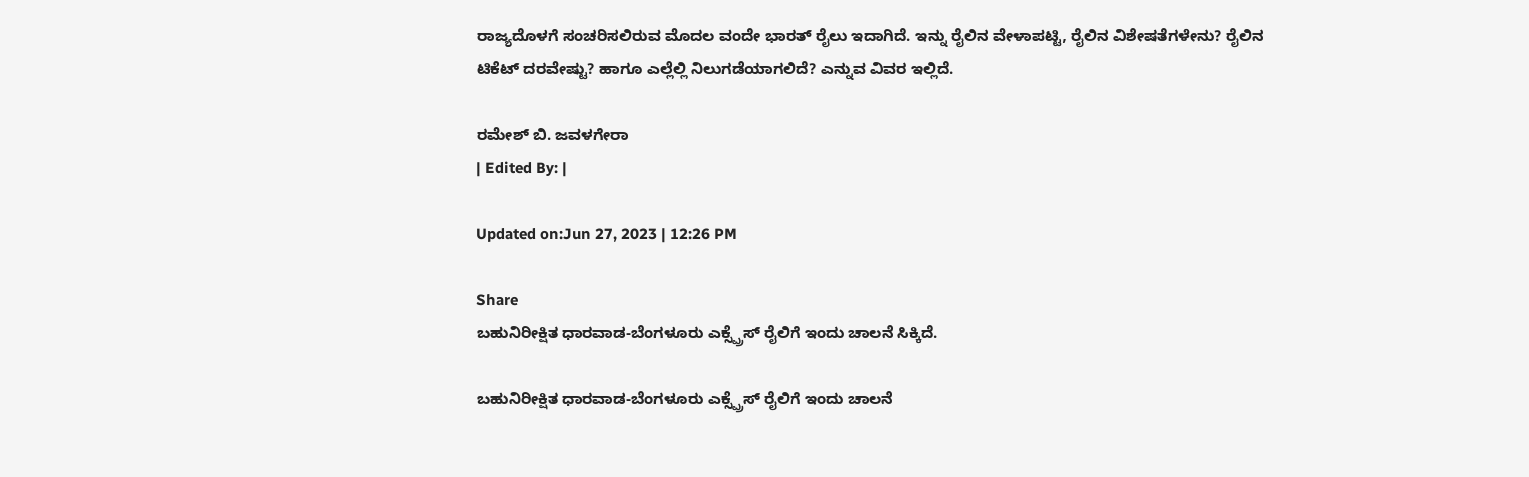ರಾಜ್ಯದೊಳಗೆ ಸಂಚರಿಸಲಿರುವ ಮೊದಲ ವಂದೇ ಭಾರತ್ ರೈಲು ಇದಾಗಿದೆ. ಇನ್ನು ರೈಲಿನ ವೇಳಾಪಟ್ಟಿ, ರೈಲಿನ ವಿಶೇಷತೆಗಳೇನು? ರೈಲಿನ ಟಿಕೆಟ್ ದರವೇಷ್ಟು? ಹಾಗೂ ಎಲ್ಲೆಲ್ಲಿ ನಿಲುಗಡೆಯಾಗಲಿದೆ? ಎನ್ನುವ ವಿವರ ಇಲ್ಲಿದೆ.

ರಮೇಶ್ ಬಿ. ಜವಳಗೇರಾ
| Edited By: |

Updated on:Jun 27, 2023 | 12:26 PM

Share
ಬಹುನಿರೀಕ್ಷಿತ ಧಾರವಾಡ-ಬೆಂಗಳೂರು ಎಕ್ಸ್ಪ್ರೆಸ್ ರೈಲಿಗೆ ಇಂದು ಚಾಲನೆ ಸಿಕ್ಕಿದೆ.

ಬಹುನಿರೀಕ್ಷಿತ ಧಾರವಾಡ-ಬೆಂಗಳೂರು ಎಕ್ಸ್ಪ್ರೆಸ್ ರೈಲಿಗೆ ಇಂದು ಚಾಲನೆ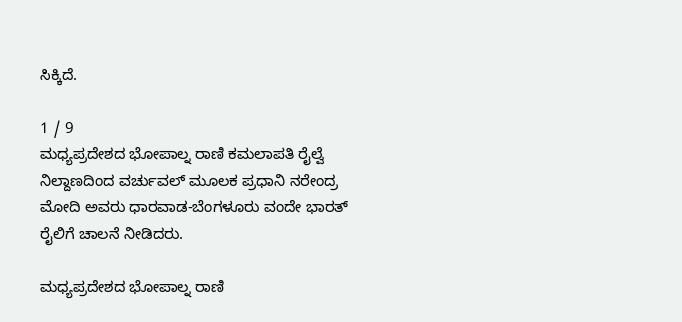ಸಿಕ್ಕಿದೆ.

1 / 9
ಮಧ್ಯಪ್ರದೇಶದ ಭೋಪಾಲ್ನ ರಾಣಿ ಕಮಲಾಪತಿ ರೈಲ್ವೆ ನಿಲ್ದಾಣದಿಂದ ವರ್ಚುವಲ್ ಮೂಲಕ ಪ್ರಧಾನಿ ನರೇಂದ್ರ ಮೋದಿ ಅವರು ಧಾರವಾಡ-ಬೆಂಗಳೂರು ವಂದೇ ಭಾರತ್ ರೈಲಿಗೆ ಚಾಲನೆ ನೀಡಿದರು.

ಮಧ್ಯಪ್ರದೇಶದ ಭೋಪಾಲ್ನ ರಾಣಿ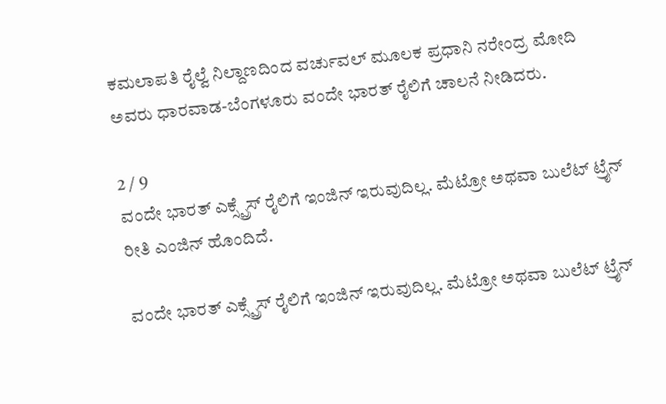ಕಮಲಾಪತಿ ರೈಲ್ವೆ ನಿಲ್ದಾಣದಿಂದ ವರ್ಚುವಲ್ ಮೂಲಕ ಪ್ರಧಾನಿ ನರೇಂದ್ರ ಮೋದಿ ಅವರು ಧಾರವಾಡ-ಬೆಂಗಳೂರು ವಂದೇ ಭಾರತ್ ರೈಲಿಗೆ ಚಾಲನೆ ನೀಡಿದರು.

2 / 9
ವಂದೇ ಭಾರತ್ ಎಕ್ಸ್ಪ್ರೆಸ್ ರೈಲಿಗೆ ಇಂಜಿನ್ ಇರುವುದಿಲ್ಲ. ಮೆಟ್ರೋ ಅಥವಾ ಬುಲೆಟ್ ಟ್ರೈನ್ ರೀತಿ ಎಂಜಿನ್ ಹೊಂದಿದೆ.

ವಂದೇ ಭಾರತ್ ಎಕ್ಸ್ಪ್ರೆಸ್ ರೈಲಿಗೆ ಇಂಜಿನ್ ಇರುವುದಿಲ್ಲ. ಮೆಟ್ರೋ ಅಥವಾ ಬುಲೆಟ್ ಟ್ರೈನ್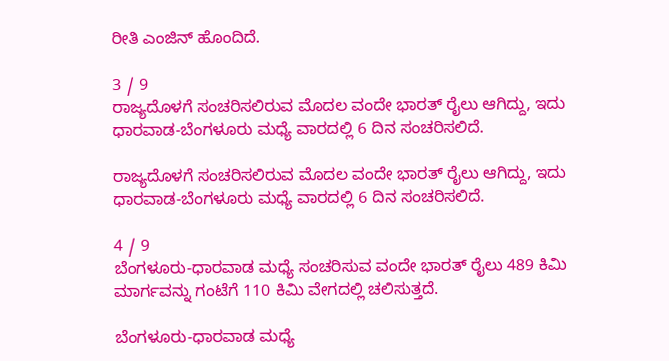ರೀತಿ ಎಂಜಿನ್ ಹೊಂದಿದೆ.

3 / 9
ರಾಜ್ಯದೊಳಗೆ ಸಂಚರಿಸಲಿರುವ ಮೊದಲ ವಂದೇ ಭಾರತ್ ರೈಲು ಆಗಿದ್ದು, ಇದು ಧಾರವಾಡ-ಬೆಂಗಳೂರು ಮಧ್ಯೆ ವಾರದಲ್ಲಿ 6 ದಿನ ಸಂಚರಿಸಲಿದೆ.

ರಾಜ್ಯದೊಳಗೆ ಸಂಚರಿಸಲಿರುವ ಮೊದಲ ವಂದೇ ಭಾರತ್ ರೈಲು ಆಗಿದ್ದು, ಇದು ಧಾರವಾಡ-ಬೆಂಗಳೂರು ಮಧ್ಯೆ ವಾರದಲ್ಲಿ 6 ದಿನ ಸಂಚರಿಸಲಿದೆ.

4 / 9
ಬೆಂಗಳೂರು-ಧಾರವಾಡ ಮಧ್ಯೆ ಸಂಚರಿಸುವ ವಂದೇ ಭಾರತ್ ರೈಲು 489 ಕಿಮಿ ಮಾರ್ಗವನ್ನು ಗಂಟೆಗೆ 110 ಕಿಮಿ ವೇಗದಲ್ಲಿ ಚಲಿಸುತ್ತದೆ.

ಬೆಂಗಳೂರು-ಧಾರವಾಡ ಮಧ್ಯೆ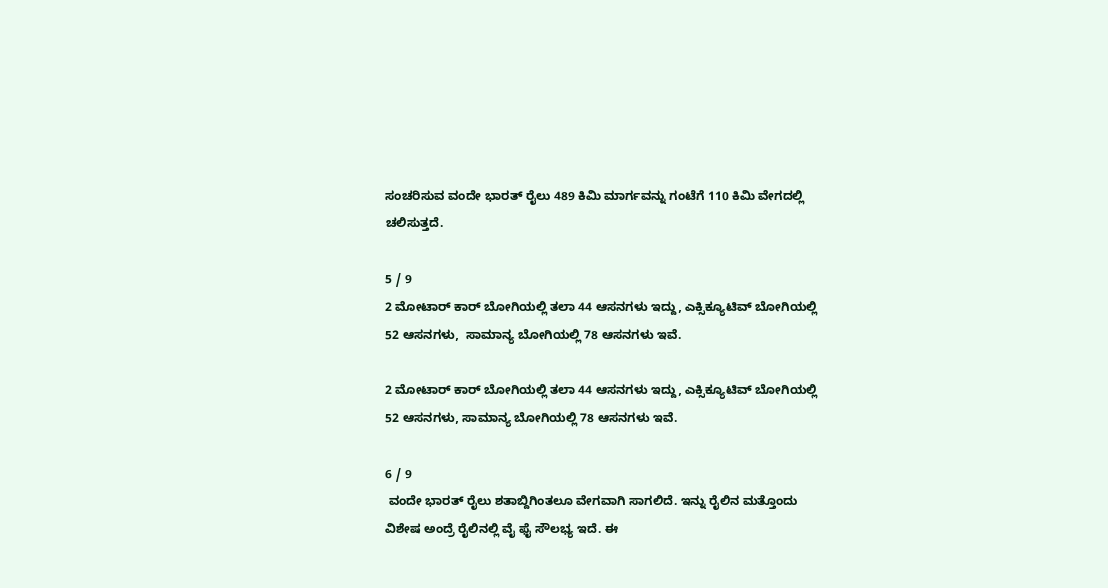ಸಂಚರಿಸುವ ವಂದೇ ಭಾರತ್ ರೈಲು 489 ಕಿಮಿ ಮಾರ್ಗವನ್ನು ಗಂಟೆಗೆ 110 ಕಿಮಿ ವೇಗದಲ್ಲಿ ಚಲಿಸುತ್ತದೆ.

5 / 9
2 ಮೋಟಾರ್ ಕಾರ್‌ ಬೋಗಿಯಲ್ಲಿ ತಲಾ 44 ಆಸನಗಳು ಇದ್ದು, ಎಕ್ಸಿಕ್ಯೂಟಿವ್ ಬೋಗಿಯಲ್ಲಿ 52 ಆಸನಗಳು,  ಸಾಮಾನ್ಯ ಬೋಗಿಯಲ್ಲಿ 78 ಆಸನಗಳು ಇವೆ.

2 ಮೋಟಾರ್ ಕಾರ್‌ ಬೋಗಿಯಲ್ಲಿ ತಲಾ 44 ಆಸನಗಳು ಇದ್ದು, ಎಕ್ಸಿಕ್ಯೂಟಿವ್ ಬೋಗಿಯಲ್ಲಿ 52 ಆಸನಗಳು, ಸಾಮಾನ್ಯ ಬೋಗಿಯಲ್ಲಿ 78 ಆಸನಗಳು ಇವೆ.

6 / 9
 ವಂದೇ ಭಾರತ್ ರೈಲು ಶತಾಬ್ದಿಗಿಂತಲೂ ವೇಗವಾಗಿ ಸಾಗಲಿದೆ. ಇನ್ನು ರೈಲಿನ ಮತ್ತೊಂದು ವಿಶೇಷ ಅಂದ್ರೆ ರೈಲಿನಲ್ಲಿ ವೈ ಫೈ ಸೌಲಭ್ಯ ಇದೆ. ಈ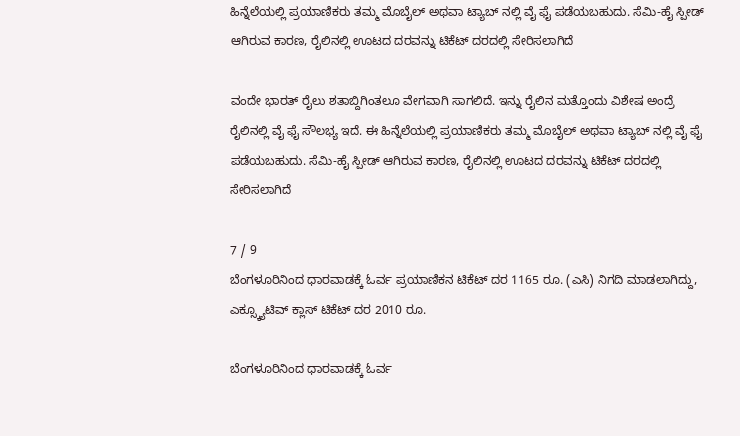ಹಿನ್ನೆಲೆಯಲ್ಲಿ ಪ್ರಯಾಣಿಕರು ತಮ್ಮ ಮೊಬೈಲ್ ಅಥವಾ ಟ್ಯಾಬ್ ನಲ್ಲಿ ವೈ ಫೈ ಪಡೆಯಬಹುದು. ಸೆಮಿ-ಹೈ ಸ್ಪೀಡ್ ಆಗಿರುವ ಕಾರಣ, ರೈಲಿನಲ್ಲಿ ಊಟದ ದರವನ್ನು ಟಿಕೆಟ್ ದರದಲ್ಲಿ ಸೇರಿಸಲಾಗಿದೆ

ವಂದೇ ಭಾರತ್ ರೈಲು ಶತಾಬ್ದಿಗಿಂತಲೂ ವೇಗವಾಗಿ ಸಾಗಲಿದೆ. ಇನ್ನು ರೈಲಿನ ಮತ್ತೊಂದು ವಿಶೇಷ ಅಂದ್ರೆ ರೈಲಿನಲ್ಲಿ ವೈ ಫೈ ಸೌಲಭ್ಯ ಇದೆ. ಈ ಹಿನ್ನೆಲೆಯಲ್ಲಿ ಪ್ರಯಾಣಿಕರು ತಮ್ಮ ಮೊಬೈಲ್ ಅಥವಾ ಟ್ಯಾಬ್ ನಲ್ಲಿ ವೈ ಫೈ ಪಡೆಯಬಹುದು. ಸೆಮಿ-ಹೈ ಸ್ಪೀಡ್ ಆಗಿರುವ ಕಾರಣ, ರೈಲಿನಲ್ಲಿ ಊಟದ ದರವನ್ನು ಟಿಕೆಟ್ ದರದಲ್ಲಿ ಸೇರಿಸಲಾಗಿದೆ

7 / 9
ಬೆಂಗಳೂರಿನಿಂದ ಧಾರವಾಡಕ್ಕೆ ಓರ್ವ ಪ್ರಯಾಣಿಕನ ಟಿಕೆಟ್ ದರ 1165 ರೂ. (ಎಸಿ) ನಿಗದಿ ಮಾಡಲಾಗಿದ್ದು, ಎಕ್ಸ್ಕ್ಯೂಟಿವ್ ಕ್ಲಾಸ್ ಟಿಕೆಟ್ ದರ 2010 ರೂ.

ಬೆಂಗಳೂರಿನಿಂದ ಧಾರವಾಡಕ್ಕೆ ಓರ್ವ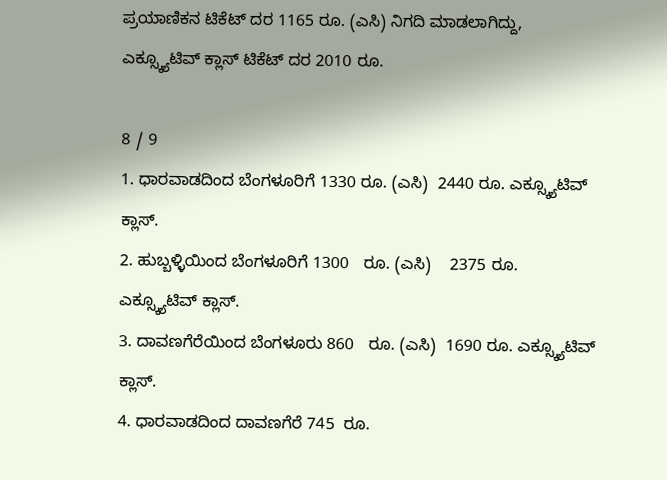ಪ್ರಯಾಣಿಕನ ಟಿಕೆಟ್ ದರ 1165 ರೂ. (ಎಸಿ) ನಿಗದಿ ಮಾಡಲಾಗಿದ್ದು, ಎಕ್ಸ್ಕ್ಯೂಟಿವ್ ಕ್ಲಾಸ್ ಟಿಕೆಟ್ ದರ 2010 ರೂ.

8 / 9
1. ಧಾರವಾಡದಿಂದ ಬೆಂಗಳೂರಿಗೆ 1330 ರೂ. (ಎಸಿ)  2440 ರೂ. ಎಕ್ಸ್ಕ್ಯೂಟಿವ್ ಕ್ಲಾಸ್.
2. ಹುಬ್ಬಳ್ಳಿಯಿಂದ ಬೆಂಗಳೂರಿಗೆ 1300   ರೂ. (ಎಸಿ)    2375 ರೂ. ಎಕ್ಸ್ಕ್ಯೂಟಿವ್ ಕ್ಲಾಸ್.
3. ದಾವಣಗೆರೆಯಿಂದ ಬೆಂಗಳೂರು 860   ರೂ. (ಎಸಿ)  1690 ರೂ. ಎಕ್ಸ್ಕ್ಯೂಟಿವ್ ಕ್ಲಾಸ್.
4. ಧಾರವಾಡದಿಂದ ದಾವಣಗೆರೆ 745  ರೂ.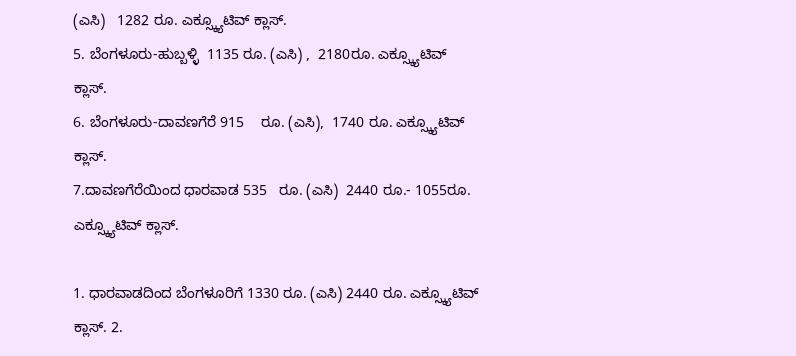(ಎಸಿ)   1282 ರೂ. ಎಕ್ಸ್ಕ್ಯೂಟಿವ್ ಕ್ಲಾಸ್.
5. ಬೆಂಗಳೂರು-ಹುಬ್ಬಳ್ಳಿ  1135 ರೂ. (ಎಸಿ) ,  2180ರೂ. ಎಕ್ಸ್ಕ್ಯೂಟಿವ್ ಕ್ಲಾಸ್.
6. ಬೆಂಗಳೂರು-ದಾವಣಗೆರೆ 915    ರೂ. (ಎಸಿ),  1740 ರೂ. ಎಕ್ಸ್ಕ್ಯೂಟಿವ್ ಕ್ಲಾಸ್.
7.ದಾವಣಗೆರೆಯಿಂದ ಧಾರವಾಡ 535   ರೂ. (ಎಸಿ)  2440 ರೂ.- 1055ರೂ. ಎಕ್ಸ್ಕ್ಯೂಟಿವ್ ಕ್ಲಾಸ್.

1. ಧಾರವಾಡದಿಂದ ಬೆಂಗಳೂರಿಗೆ 1330 ರೂ. (ಎಸಿ) 2440 ರೂ. ಎಕ್ಸ್ಕ್ಯೂಟಿವ್ ಕ್ಲಾಸ್. 2.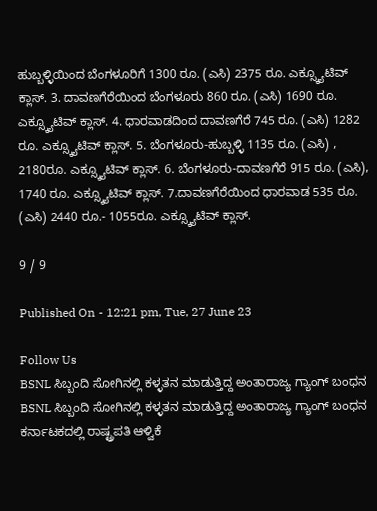ಹುಬ್ಬಳ್ಳಿಯಿಂದ ಬೆಂಗಳೂರಿಗೆ 1300 ರೂ. (ಎಸಿ) 2375 ರೂ. ಎಕ್ಸ್ಕ್ಯೂಟಿವ್ ಕ್ಲಾಸ್. 3. ದಾವಣಗೆರೆಯಿಂದ ಬೆಂಗಳೂರು 860 ರೂ. (ಎಸಿ) 1690 ರೂ. ಎಕ್ಸ್ಕ್ಯೂಟಿವ್ ಕ್ಲಾಸ್. 4. ಧಾರವಾಡದಿಂದ ದಾವಣಗೆರೆ 745 ರೂ. (ಎಸಿ) 1282 ರೂ. ಎಕ್ಸ್ಕ್ಯೂಟಿವ್ ಕ್ಲಾಸ್. 5. ಬೆಂಗಳೂರು-ಹುಬ್ಬಳ್ಳಿ 1135 ರೂ. (ಎಸಿ) , 2180ರೂ. ಎಕ್ಸ್ಕ್ಯೂಟಿವ್ ಕ್ಲಾಸ್. 6. ಬೆಂಗಳೂರು-ದಾವಣಗೆರೆ 915 ರೂ. (ಎಸಿ), 1740 ರೂ. ಎಕ್ಸ್ಕ್ಯೂಟಿವ್ ಕ್ಲಾಸ್. 7.ದಾವಣಗೆರೆಯಿಂದ ಧಾರವಾಡ 535 ರೂ. (ಎಸಿ) 2440 ರೂ.- 1055ರೂ. ಎಕ್ಸ್ಕ್ಯೂಟಿವ್ ಕ್ಲಾಸ್.

9 / 9

Published On - 12:21 pm, Tue, 27 June 23

Follow Us
BSNL ಸಿಬ್ಬಂದಿ ಸೋಗಿನಲ್ಲಿ ಕಳ್ಳತನ ಮಾಡುತ್ತಿದ್ದ ಅಂತಾರಾಜ್ಯ ಗ್ಯಾಂಗ್ ಬಂಧನ
BSNL ಸಿಬ್ಬಂದಿ ಸೋಗಿನಲ್ಲಿ ಕಳ್ಳತನ ಮಾಡುತ್ತಿದ್ದ ಅಂತಾರಾಜ್ಯ ಗ್ಯಾಂಗ್ ಬಂಧನ
ಕರ್ನಾಟಕದಲ್ಲಿ ರಾಷ್ಟ್ರಪತಿ ಆಳ್ವಿಕೆ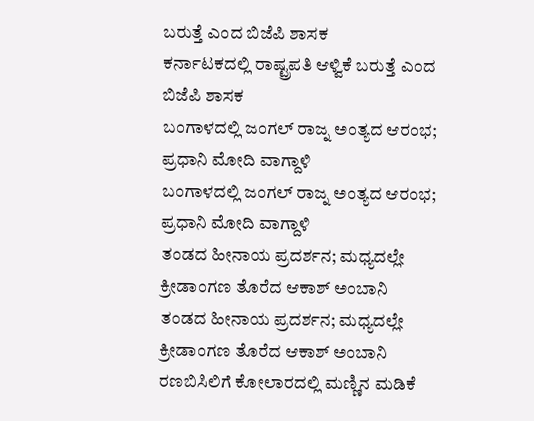ಬರುತ್ತೆ ಎಂದ ಬಿಜೆಪಿ ಶಾಸಕ
ಕರ್ನಾಟಕದಲ್ಲಿ ರಾಷ್ಟ್ರಪತಿ ಆಳ್ವಿಕೆ ಬರುತ್ತೆ ಎಂದ ಬಿಜೆಪಿ ಶಾಸಕ
ಬಂಗಾಳದಲ್ಲಿ ಜಂಗಲ್ ರಾಜ್ನ ಅಂತ್ಯದ ಆರಂಭ; ಪ್ರಧಾನಿ ಮೋದಿ ವಾಗ್ದಾಳಿ
ಬಂಗಾಳದಲ್ಲಿ ಜಂಗಲ್ ರಾಜ್ನ ಅಂತ್ಯದ ಆರಂಭ; ಪ್ರಧಾನಿ ಮೋದಿ ವಾಗ್ದಾಳಿ
ತಂಡದ ಹೀನಾಯ ಪ್ರದರ್ಶನ; ಮಧ್ಯದಲ್ಲೇ ಕ್ರೀಡಾಂಗಣ ತೊರೆದ ಆಕಾಶ್ ಅಂಬಾನಿ
ತಂಡದ ಹೀನಾಯ ಪ್ರದರ್ಶನ; ಮಧ್ಯದಲ್ಲೇ ಕ್ರೀಡಾಂಗಣ ತೊರೆದ ಆಕಾಶ್ ಅಂಬಾನಿ
ರಣಬಿಸಿಲಿಗೆ ಕೋಲಾರದಲ್ಲಿ ಮಣ್ಣಿನ ಮಡಿಕೆ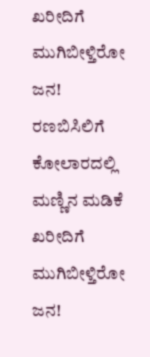ಖರೀದಿಗೆ ಮುಗಿಬೀಳ್ತಿರೋ ಜನ!
ರಣಬಿಸಿಲಿಗೆ ಕೋಲಾರದಲ್ಲಿ ಮಣ್ಣಿನ ಮಡಿಕೆ ಖರೀದಿಗೆ ಮುಗಿಬೀಳ್ತಿರೋ ಜನ!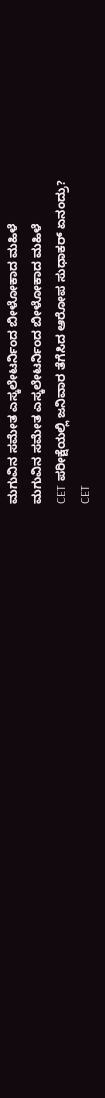ಮಗುವಿನ ಸಮೇತ ಎಸ್ಕಲೇಟರ್ನಿಂದ ಬೀಳೋಕಾದ ಮಹಿಳೆ
ಮಗುವಿನ ಸಮೇತ ಎಸ್ಕಲೇಟರ್ನಿಂದ ಬೀಳೋಕಾದ ಮಹಿಳೆ
CET ಪರೀಕ್ಷೆಯಲ್ಲಿ ಜನಿವಾರ ತೆಗೆಸಿದ ಆರೋಪ ಸುಧಾಕರ್ ಏನಂದ್ರು?
CET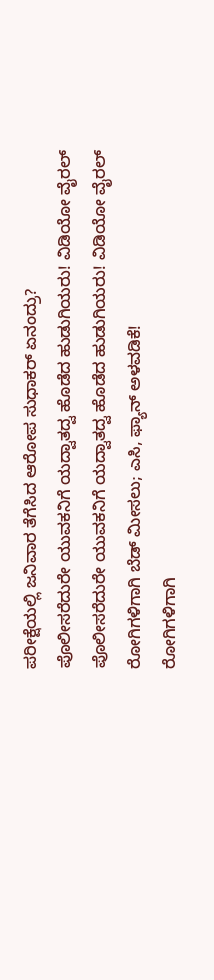ಪರೀಕ್ಷೆಯಲ್ಲಿ ಜನಿವಾರ ತೆಗೆಸಿದ ಆರೋಪ ಸುಧಾಕರ್ ಏನಂದ್ರು?
ಪೊಲೀಸರೆದುರೇ ಯುವಕನಿಗೆ ಯದ್ವಾತದ್ವ ಹೊಡೆದ ಹುಡುಗಿಯರು! ವಿಡಿಯೋ ವೈರಲ್
ಪೊಲೀಸರೆದುರೇ ಯುವಕನಿಗೆ ಯದ್ವಾತದ್ವ ಹೊಡೆದ ಹುಡುಗಿಯರು! ವಿಡಿಯೋ ವೈರಲ್
ರೋಗಿಗಳಿಗಾಗಿ ಬೆಡ್ ಮೀಸಲು; ಎಸಿ, ಫ್ಯಾನ್ ಅಳವಡಿಕೆ!
ರೋಗಿಗಳಿಗಾಗಿ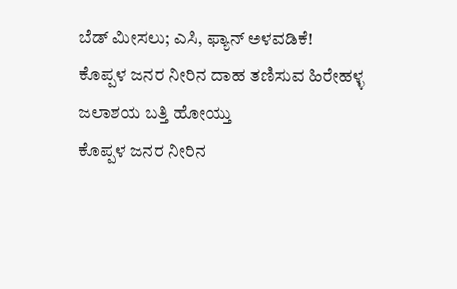ಬೆಡ್ ಮೀಸಲು; ಎಸಿ, ಫ್ಯಾನ್ ಅಳವಡಿಕೆ!
ಕೊಪ್ಪಳ ಜನರ ನೀರಿನ ದಾಹ ತಣಿಸುವ ಹಿರೇಹಳ್ಳ ಜಲಾಶಯ ಬತ್ತಿ ಹೋಯ್ತು
ಕೊಪ್ಪಳ ಜನರ ನೀರಿನ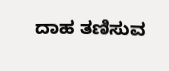ದಾಹ ತಣಿಸುವ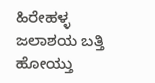ಹಿರೇಹಳ್ಳ ಜಲಾಶಯ ಬತ್ತಿ ಹೋಯ್ತು